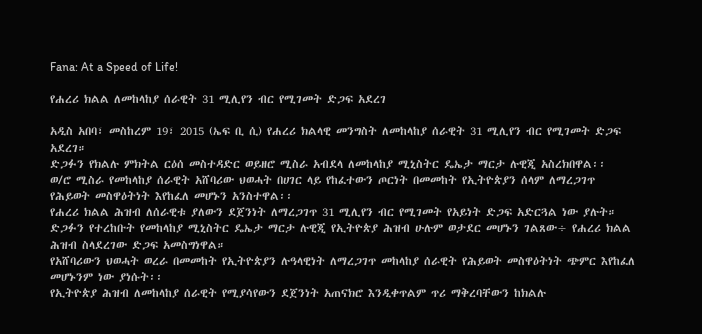Fana: At a Speed of Life!

የሐረሪ ክልል ለመከላከያ ሰራዊት 31 ሚሊየን ብር የሚገመት ድጋፍ አደረገ

አዲስ አበባ፣ መስከረም 19፣ 2015 (ኤፍ ቢ ሲ) የሐረሪ ክልላዊ መንግስት ለመከላከያ ሰራዊት 31 ሚሊየን ብር የሚገመት ድጋፍ አደረገ።
ድጋፉን የክልሉ ምክትል ርዕሰ መስተዳድር ወይዘሮ ሚስራ አብደላ ለመከላከያ ሚኒስትር ዴኤታ ማርታ ሉዊጂ አስረክበዋል፡፡
ወ/ሮ ሚስራ የመከላከያ ሰራዊት አሸባሪው ህወሓት በሀገር ላይ የከፈተውን ጦርነት በመመከት የኢትዮጵያን ሰላም ለማረጋገጥ የሕይወት መስዋዕትነት እየከፈለ መሆኑን አንስተዋል፡፡
የሐረሪ ክልል ሕዝብ ለሰራዊቱ ያለውን ደጀንነት ለማረጋገጥ 31 ሚሊየን ብር የሚገመት የአይነት ድጋፍ አድርጓል ነው ያሉት።
ድጋፉን የተረከቡት የመከላከያ ሚኒስትር ዴኤታ ማርታ ሉዊጂ የኢትዮጵያ ሕዝብ ሁሉም ወታደር መሆኑን ገልጸው÷ የሐረሪ ክልል ሕዝብ ስላደረገው ድጋፍ አመስግነዋል።
የአሸባሪውን ህወሓት ወረራ በመመከት የኢትዮጵያን ሉዓላዊነት ለማረጋገጥ መከላከያ ሰራዊት የሕይወት መስዋዕትነት ጭምር እየከፈለ መሆኑንም ነው ያነሱት፡፡
የኢትዮጵያ ሕዝብ ለመከላከያ ሰራዊት የሚያሳየውን ደጀንነት አጠናክሮ እንዲቀጥልም ጥሪ ማቅረባቸውን ከክልሉ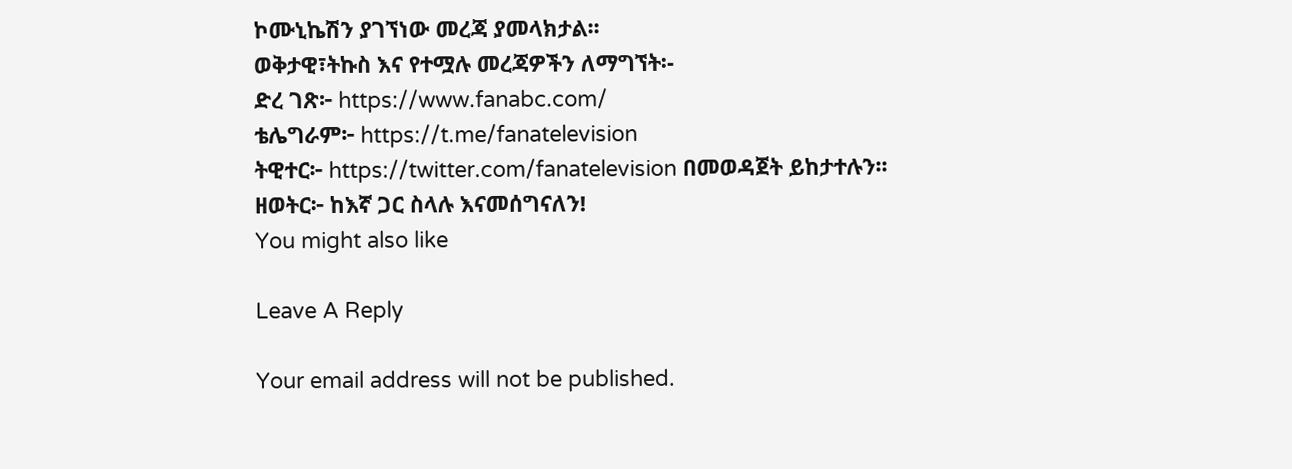ኮሙኒኬሽን ያገኘነው መረጃ ያመላክታል፡፡
ወቅታዊ፣ትኩስ እና የተሟሉ መረጃዎችን ለማግኘት፡-
ድረ ገጽ፦ https://www.fanabc.com/
ቴሌግራም፦ https://t.me/fanatelevision
ትዊተር፦ https://twitter.com/fanatelevision በመወዳጀት ይከታተሉን፡፡
ዘወትር፦ ከእኛ ጋር ስላሉ እናመሰግናለን!
You might also like

Leave A Reply

Your email address will not be published.